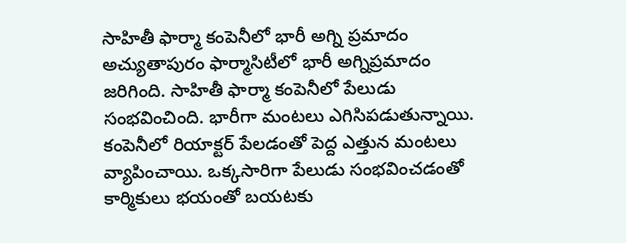సాహితీ ఫార్మా కంపెనీలో భారీ అగ్ని ప్రమాదం
అచ్యుతాపురం ఫార్మాసిటీలో భారీ అగ్నిప్రమాదం జరిగింది. సాహితీ ఫార్మా కంపెనీలో పేలుడు సంభవించింది. భారీగా మంటలు ఎగిసిపడుతున్నాయి. కంపెనీలో రియాక్టర్ పేలడంతో పెద్ద ఎత్తున మంటలు వ్యాపించాయి. ఒక్కసారిగా పేలుడు సంభవించడంతో కార్మికులు భయంతో బయటకు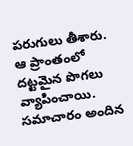పరుగులు తీశారు. ఆ ప్రాంతంలో దట్టమైన పొగలు వ్యాపించాయి. సమాచారం అందిన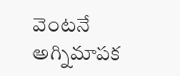వెంటనే అగ్నిమాపక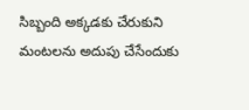సిబ్బంది అక్కడకు చేరుకుని మంటలను అదుపు చేసేందుకు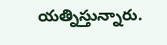యత్నిస్తున్నారు.